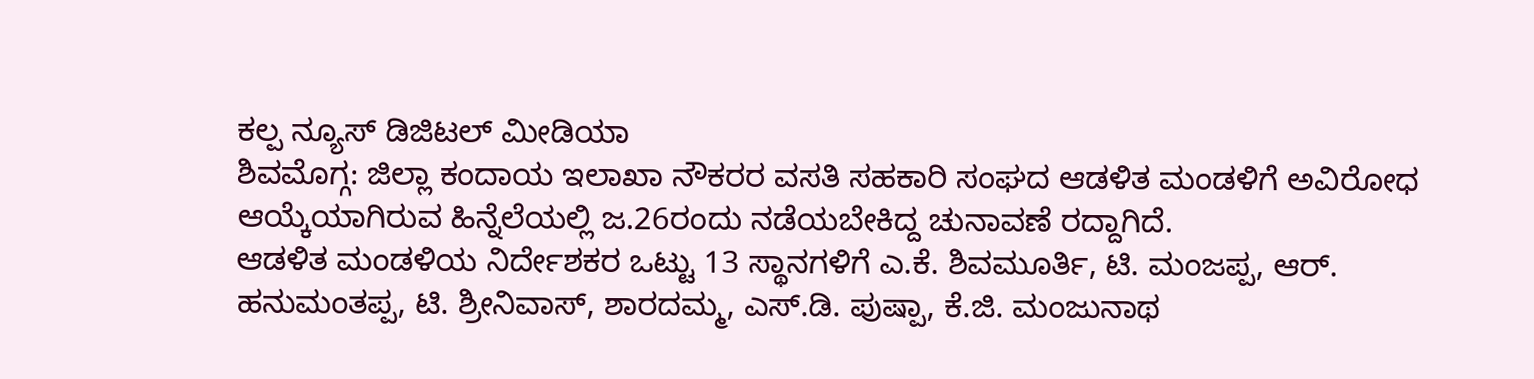ಕಲ್ಪ ನ್ಯೂಸ್ ಡಿಜಿಟಲ್ ಮೀಡಿಯಾ
ಶಿವಮೊಗ್ಗ: ಜಿಲ್ಲಾ ಕಂದಾಯ ಇಲಾಖಾ ನೌಕರರ ವಸತಿ ಸಹಕಾರಿ ಸಂಘದ ಆಡಳಿತ ಮಂಡಳಿಗೆ ಅವಿರೋಧ ಆಯ್ಕೆಯಾಗಿರುವ ಹಿನ್ನೆಲೆಯಲ್ಲಿ ಜ.26ರಂದು ನಡೆಯಬೇಕಿದ್ದ ಚುನಾವಣೆ ರದ್ದಾಗಿದೆ.
ಆಡಳಿತ ಮಂಡಳಿಯ ನಿರ್ದೇಶಕರ ಒಟ್ಟು 13 ಸ್ಥಾನಗಳಿಗೆ ಎ.ಕೆ. ಶಿವಮೂರ್ತಿ, ಟಿ. ಮಂಜಪ್ಪ, ಆರ್. ಹನುಮಂತಪ್ಪ, ಟಿ. ಶ್ರೀನಿವಾಸ್, ಶಾರದಮ್ಮ, ಎಸ್.ಡಿ. ಪುಷ್ಪಾ, ಕೆ.ಜಿ. ಮಂಜುನಾಥ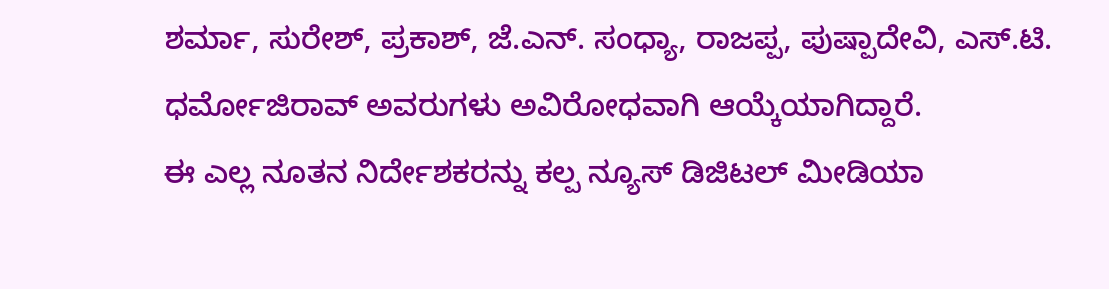ಶರ್ಮಾ, ಸುರೇಶ್, ಪ್ರಕಾಶ್, ಜೆ.ಎನ್. ಸಂಧ್ಯಾ, ರಾಜಪ್ಪ, ಪುಷ್ಪಾದೇವಿ, ಎಸ್.ಟಿ. ಧರ್ಮೋಜಿರಾವ್ ಅವರುಗಳು ಅವಿರೋಧವಾಗಿ ಆಯ್ಕೆಯಾಗಿದ್ದಾರೆ.
ಈ ಎಲ್ಲ ನೂತನ ನಿರ್ದೇಶಕರನ್ನು ಕಲ್ಪ ನ್ಯೂಸ್ ಡಿಜಿಟಲ್ ಮೀಡಿಯಾ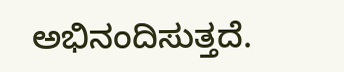ಅಭಿನಂದಿಸುತ್ತದೆ.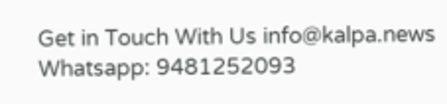Get in Touch With Us info@kalpa.news Whatsapp: 9481252093